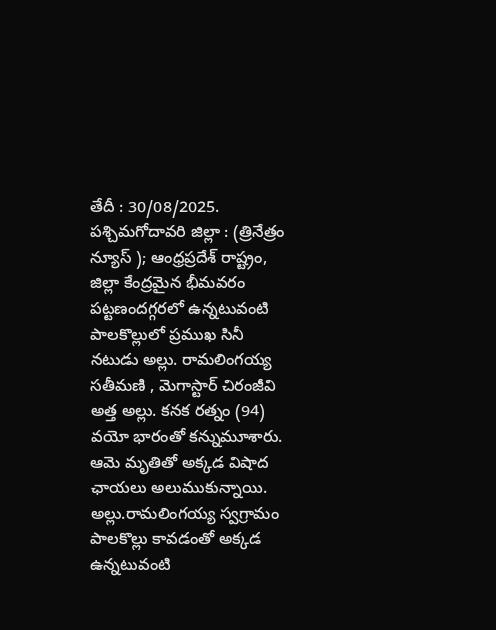తేదీ : 30/08/2025. పశ్చిమగోదావరి జిల్లా : (త్రినేత్రం న్యూస్ ); ఆంధ్రప్రదేశ్ రాష్ట్రం, జిల్లా కేంద్రమైన భీమవరం పట్టణందగ్గరలో ఉన్నటువంటి పాలకొల్లులో ప్రముఖ సినీ నటుడు అల్లు. రామలింగయ్య సతీమణి , మెగాస్టార్ చిరంజీవి అత్త అల్లు. కనక రత్నం (94) వయో భారంతో కన్నుమూశారు. ఆమె మృతితో అక్కడ విషాద ఛాయలు అలుముకున్నాయి. అల్లు.రామలింగయ్య స్వగ్రామం పాలకొల్లు కావడంతో అక్కడ ఉన్నటువంటి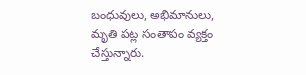బంధువులు, అభిమానులు, మృతి పట్ల సంతాపం వ్యక్తం చేస్తున్నారు.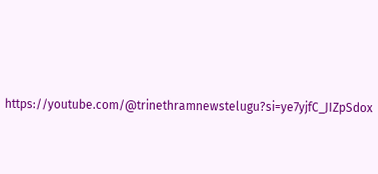https://youtube.com/@trinethramnewstelugu?si=ye7yjfC_JIZpSdox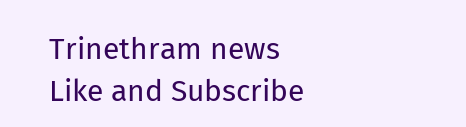Trinethram news
Like and Subscribe